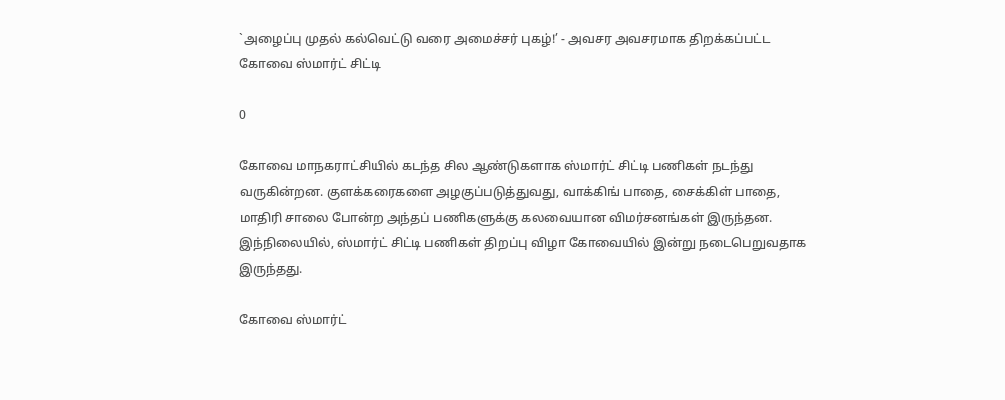`அழைப்பு முதல் கல்வெட்டு வரை அமைச்சர் புகழ்!’ - அவசர அவசரமாக திறக்கப்பட்ட கோவை ஸ்மார்ட் சிட்டி

0

கோவை மாநகராட்சியில் கடந்த சில ஆண்டுகளாக ஸ்மார்ட் சிட்டி பணிகள் நடந்து வருகின்றன. குளக்கரைகளை அழகுப்படுத்துவது, வாக்கிங் பாதை, சைக்கிள் பாதை, மாதிரி சாலை போன்ற அந்தப் பணிகளுக்கு கலவையான விமர்சனங்கள் இருந்தன. இந்நிலையில், ஸ்மார்ட் சிட்டி பணிகள் திறப்பு விழா கோவையில் இன்று நடைபெறுவதாக இருந்தது.

கோவை ஸ்மார்ட்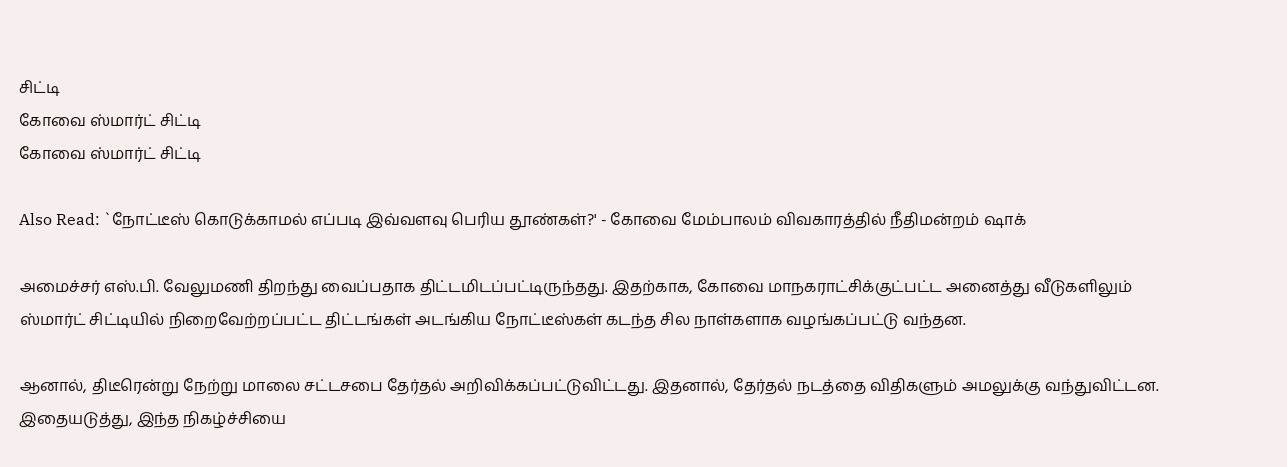சிட்டி
கோவை ஸ்மார்ட் சிட்டி
கோவை ஸ்மார்ட் சிட்டி

Also Read: `நோட்டீஸ் கொடுக்காமல் எப்படி இவ்வளவு பெரிய தூண்கள்?' - கோவை மேம்பாலம் விவகாரத்தில் நீதிமன்றம் ஷாக்

அமைச்சர் எஸ்.பி. வேலுமணி திறந்து வைப்பதாக திட்டமிடப்பட்டிருந்தது. இதற்காக, கோவை மாநகராட்சிக்குட்பட்ட அனைத்து வீடுகளிலும் ஸ்மார்ட் சிட்டியில் நிறைவேற்றப்பட்ட திட்டங்கள் அடங்கிய நோட்டீஸ்கள் கடந்த சில நாள்களாக வழங்கப்பட்டு வந்தன.

ஆனால், திடீரென்று நேற்று மாலை சட்டசபை தேர்தல் அறிவிக்கப்பட்டுவிட்டது. இதனால், தேர்தல் நடத்தை விதிகளும் அமலுக்கு வந்துவிட்டன. இதையடுத்து, இந்த நிகழ்ச்சியை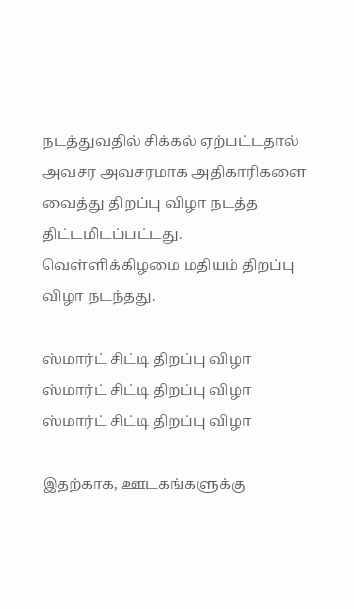நடத்துவதில் சிக்கல் ஏற்பட்டதால் அவசர அவசரமாக அதிகாரிகளை வைத்து திறப்பு விழா நடத்த திட்டமிடப்பட்டது. வெள்ளிக்கிழமை மதியம் திறப்பு விழா நடந்தது.

ஸ்மார்ட் சிட்டி திறப்பு விழா
ஸ்மார்ட் சிட்டி திறப்பு விழா
ஸ்மார்ட் சிட்டி திறப்பு விழா

இதற்காக, ஊடகங்களுக்கு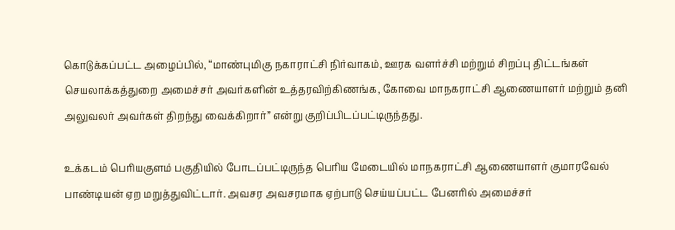கொடுக்கப்பட்ட அழைப்பில், “மாண்புமிகு நகாராட்சி நிர்வாகம், ஊரக வளர்ச்சி மற்றும் சிறப்பு திட்டங்கள் செயலாக்கத்துறை அமைச்சர் அவர்களின் உத்தரவிற்கிணங்க, கோவை மாநகராட்சி ஆணையாளர் மற்றும் தனி அலுவலர் அவர்கள் திறந்து வைக்கிறார்” என்று குறிப்பிடப்பட்டிருந்தது.

உக்கடம் பெரியகுளம் பகுதியில் போடப்பட்டிருந்த பெரிய மேடையில் மாநகராட்சி ஆணையாளர் குமாரவேல் பாண்டியன் ஏற மறுத்துவிட்டார். அவசர அவசரமாக ஏற்பாடு செய்யப்பட்ட பேனரில் அமைச்சர்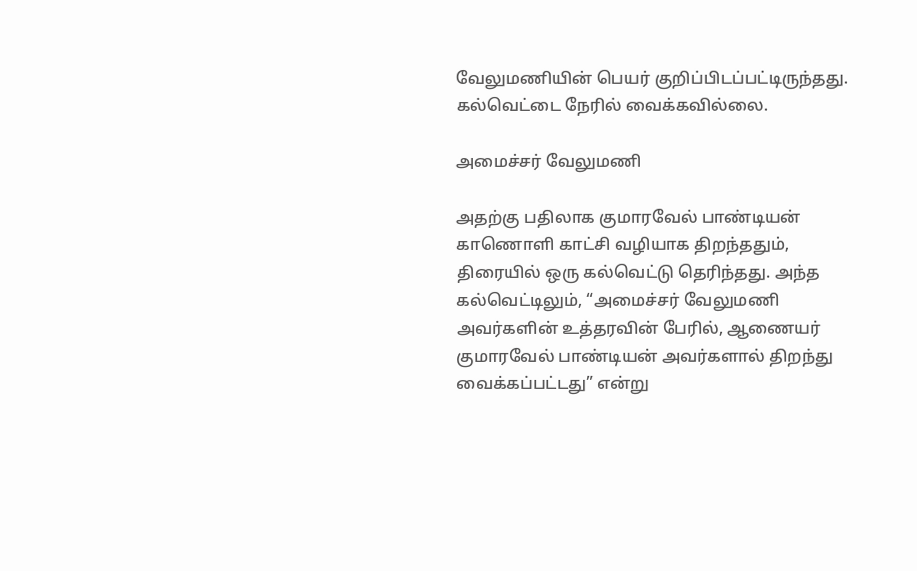வேலுமணியின் பெயர் குறிப்பிடப்பட்டிருந்தது. கல்வெட்டை நேரில் வைக்கவில்லை.

அமைச்சர் வேலுமணி

அதற்கு பதிலாக குமாரவேல் பாண்டியன் காணொளி காட்சி வழியாக திறந்ததும், திரையில் ஒரு கல்வெட்டு தெரிந்தது. அந்த கல்வெட்டிலும், “அமைச்சர் வேலுமணி அவர்களின் உத்தரவின் பேரில், ஆணையர் குமாரவேல் பாண்டியன் அவர்களால் திறந்து வைக்கப்பட்டது” என்று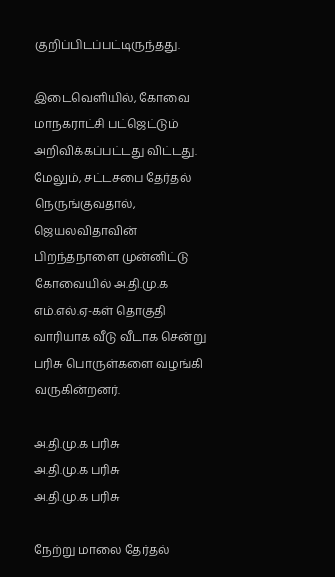குறிப்பிடப்பட்டிருந்தது.

இடைவெளியில், கோவை மாநகராட்சி பட்ஜெட்டும் அறிவிக்கப்பட்டது விட்டது. மேலும், சட்டசபை தேர்தல் நெருங்குவதால், ஜெயலவிதாவின் பிறந்தநாளை முன்னிட்டு கோவையில் அ.தி.மு.க எம்.எல்.ஏ-கள் தொகுதி வாரியாக வீடு வீடாக சென்று பரிசு பொருள்களை வழங்கி வருகின்றனர்.

அ.தி.மு.க பரிசு
அ.தி.மு.க பரிசு
அ.தி.மு.க பரிசு

நேற்று மாலை தேர்தல்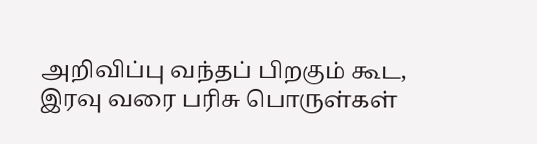அறிவிப்பு வந்தப் பிறகும் கூட, இரவு வரை பரிசு பொருள்கள்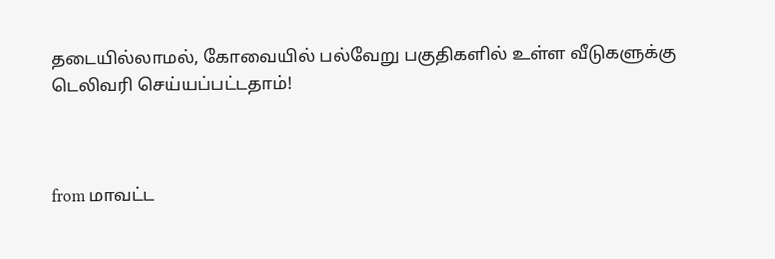தடையில்லாமல், கோவையில் பல்வேறு பகுதிகளில் உள்ள வீடுகளுக்கு டெலிவரி செய்யப்பட்டதாம்!



from மாவட்ட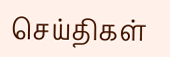செய்திகள்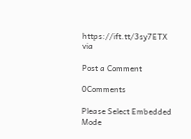https://ift.tt/3sy7ETX
via

Post a Comment

0Comments

Please Select Embedded Mode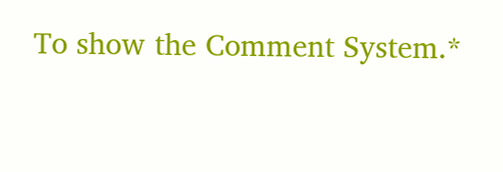To show the Comment System.*